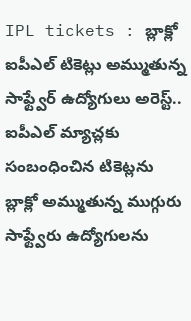IPL tickets : బ్లాక్లో ఐపీఎల్ టికెట్లు అమ్ముతున్న సాఫ్ట్వేర్ ఉద్యోగులు అరెస్ట్..
ఐపీఎల్ మ్యాచ్లకు సంబంధించిన టికెట్లను బ్లాక్లో అమ్ముతున్న ముగ్గురు సాఫ్ట్వేరు ఉద్యోగులను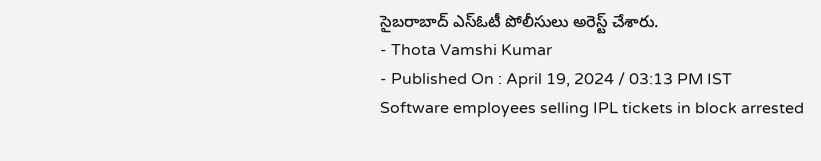సైబరాబాద్ ఎస్ఓటీ పోలీసులు అరెస్ట్ చేశారు.
- Thota Vamshi Kumar
- Published On : April 19, 2024 / 03:13 PM IST
Software employees selling IPL tickets in block arrested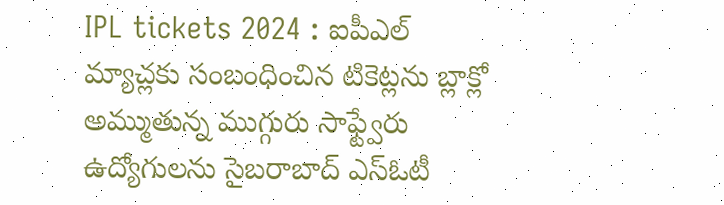IPL tickets 2024 : ఐపీఎల్ మ్యాచ్లకు సంబంధించిన టికెట్లను బ్లాక్లో అమ్ముతున్న ముగ్గురు సాఫ్ట్వేరు ఉద్యోగులను సైబరాబాద్ ఎస్ఓటీ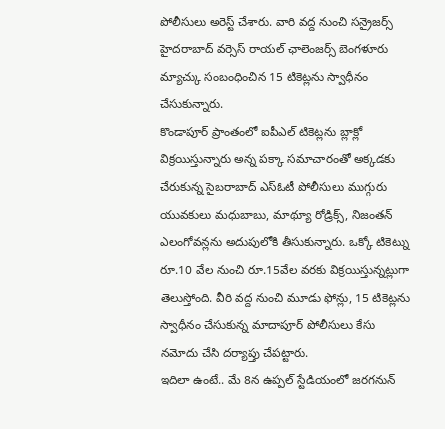పోలీసులు అరెస్ట్ చేశారు. వారి వద్ద నుంచి సన్రైజర్స్ హైదరాబాద్ వర్సెస్ రాయల్ ఛాలెంజర్స్ బెంగళూరు మ్యాచ్కు సంబంధించిన 15 టికెట్లను స్వాధీనం చేసుకున్నారు.
కొండాపూర్ ప్రాంతంలో ఐపీఎల్ టికెట్లను బ్లాక్లో విక్రయిస్తున్నారు అన్న పక్కా సమాచారంతో అక్కడకు చేరుకున్న సైబరాబాద్ ఎస్ఓటీ పోలీసులు ముగ్గురు యువకులు మధుబాబు, మాథ్యూ రోడ్రిక్స్, నిజంతన్ ఎలంగోవన్లను అదుపులోకి తీసుకున్నారు. ఒక్కో టికెట్ను రూ.10 వేల నుంచి రూ.15వేల వరకు విక్రయిస్తున్నట్లుగా తెలుస్తోంది. వీరి వద్ద నుంచి మూడు ఫోన్లు, 15 టికెట్లను స్వాధీనం చేసుకున్న మాదాపూర్ పోలీసులు కేసు నమోదు చేసి దర్యాప్తు చేపట్టారు.
ఇదిలా ఉంటే.. మే 8న ఉప్పల్ స్టేడియంలో జరగనున్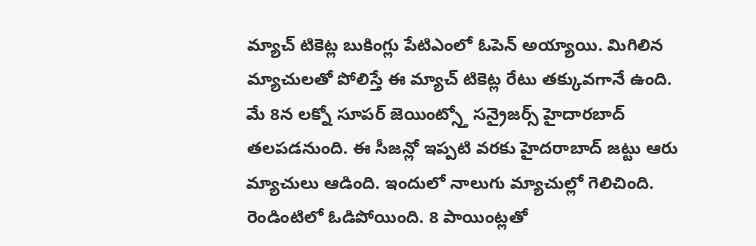మ్యాచ్ టికెట్ల బుకింగ్లు పేటిఎంలో ఓపెన్ అయ్యాయి. మిగిలిన మ్యాచులతో పోలిస్తే ఈ మ్యాచ్ టికెట్ల రేటు తక్కువగానే ఉంది. మే 8న లక్నో సూపర్ జెయింట్స్తో సన్రైజర్స్ హైదారబాద్ తలపడనుంది. ఈ సీజన్లో ఇప్పటి వరకు హైదరాబాద్ జట్టు ఆరు మ్యాచులు ఆడింది. ఇందులో నాలుగు మ్యాచుల్లో గెలిచింది. రెండింటిలో ఓడిపోయింది. 8 పాయింట్లతో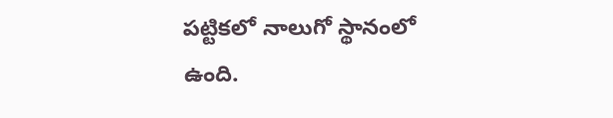పట్టికలో నాలుగో స్థానంలో ఉంది.